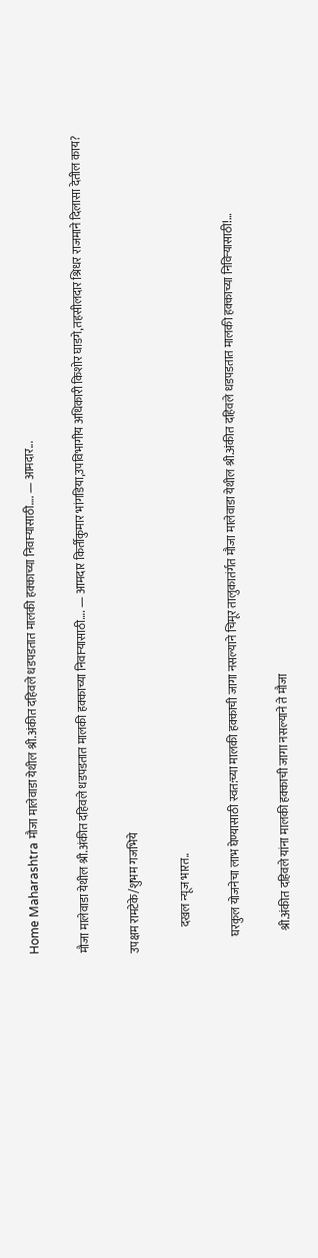Home Maharashtra मौजा मालेवाडा येथील श्री.अंकीत दहिवले धडपडतात मालकी हक्काच्या निवाऱ्यासाठी…. — आमदार...

मौजा मालेवाडा येथील श्री.अंकीत दहिवले धडपडतात मालकी हक्काच्या निवाऱ्यासाठी…. — आमदार किर्तीकुमार भांगडिया,उपविभागीय अधिकारी किशोर घाडगे,तहसीलदार श्रिधर राजमाने दिलासा देतील काय?

उपक्षम रामटेके/शुभम गजभिये

           दखल न्यूज भारत..

       घरकुल योजनेचा लाभ घेण्यासाठी स्वत:च्या मालकी हक्काची जागा नसल्याने चिमूर तालुकातंर्गत मौजा मालेवाडा येथील श्री.अंकीत दहिवले धडपडतात मालकी हक्काच्या निविऱ्यासाठी!…

         श्री.अंकीत दहिवले यांना मालकी हक्काची जागा नसल्याने ते मौजा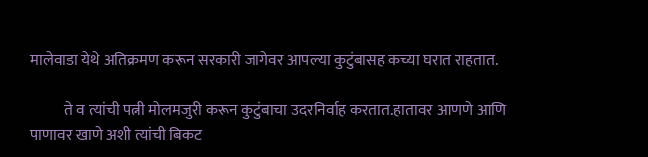मालेवाडा येथे अतिक्रमण करून सरकारी जागेवर आपल्या कुटुंबासह कच्या घरात राहतात.

           ते व त्यांची पत्नी मोलमजुरी करून कुटुंबाचा उदरनिर्वाह करतात.हातावर आणणे आणि पाणावर खाणे अशी त्यांची बिकट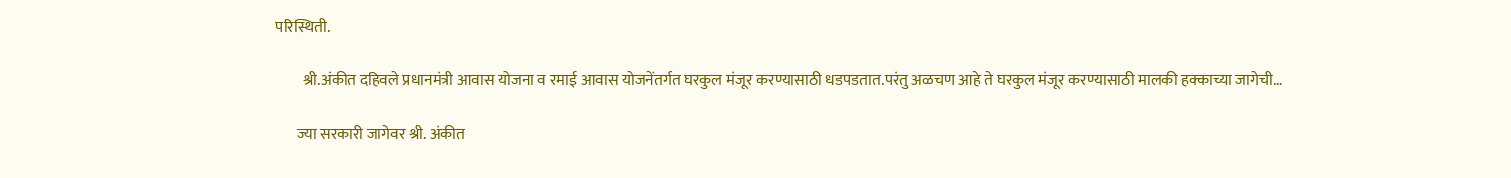परिस्थिती.

         श्री.अंकीत दहिवले प्रधानमंत्री आवास योजना व रमाई आवास योजनेंतर्गत घरकुल मंजूर करण्यासाठी धडपडतात.परंतु अळचण आहे ते घरकुल मंजूर करण्यासाठी मालकी हक्काच्या जागेची…

       ज्या सरकारी जागेवर श्री. अंकीत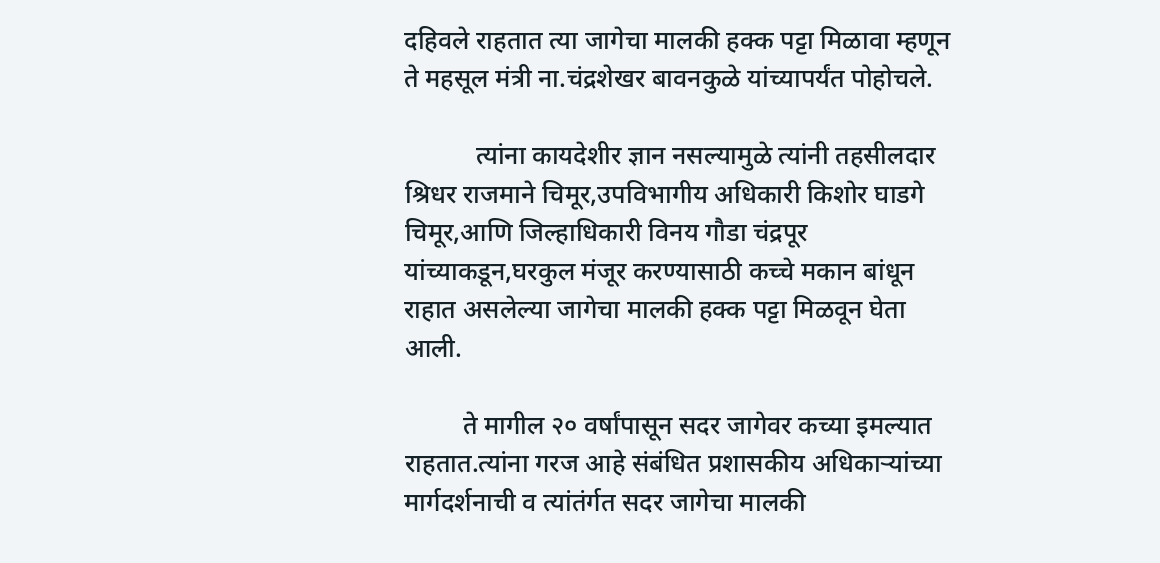दहिवले राहतात त्या जागेचा मालकी हक्क पट्टा मिळावा म्हणून ते महसूल मंत्री ना.चंद्रशेखर बावनकुळे यांच्यापर्यंत पोहोचले.

           त्यांना कायदेशीर ज्ञान नसल्यामुळे त्यांनी तहसीलदार श्रिधर राजमाने चिमूर,उपविभागीय अधिकारी किशोर घाडगे चिमूर,आणि जिल्हाधिकारी विनय गौडा चंद्रपूर यांच्याकडून,घरकुल मंजूर करण्यासाठी कच्चे मकान बांधून राहात असलेल्या जागेचा मालकी हक्क पट्टा मिळवून घेता आली.

         ते मागील २० वर्षांपासून सदर जागेवर कच्या इमल्यात राहतात.त्यांना गरज आहे संबंधित प्रशासकीय अधिकाऱ्यांच्या मार्गदर्शनाची व त्यांतंर्गत सदर जागेचा मालकी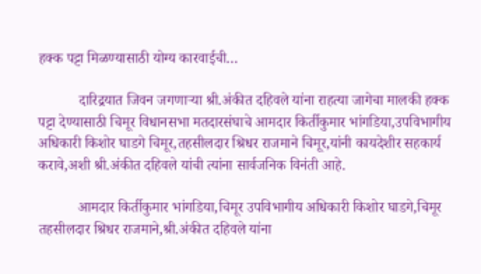हक्क पट्टा मिळण्यासाठी योग्य कारवाईची…

           दारिद्रयात जिवन जगणाऱ्या श्री.अंकीत दहिवले यांना राहत्या जागेचा मालकी हक्क पट्टा देण्यासाठी चिमूर विधानसभा मतदारसंघाचे आमदार किर्तीकुमार भांगडिया,उपविभागीय अधिकारी किशोर घाडगे चिमूर,तहसीलदार श्रिधर राजमाने चिमूर,यांनी कायदेशीर सहकार्य करावे,अशी श्री.अंकीत दहिवले यांची त्यांना सार्वजनिक विनंती आहे.

           आमदार किर्तीकुमार भांगडिया,चिमूर उपविभागीय अधिकारी किशोर घाडगे,चिमूर तहसीलदार श्रिधर राजमाने,श्री.अंकीत दहिवले यांना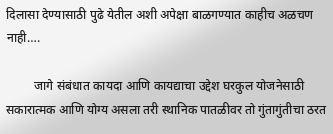दिलासा देण्यासाठी पुढे येतील अशी अपेक्षा बाळगण्यात काहीच अळचण नाही….

         जागे संबंधात कायदा आणि कायद्याचा उद्देश घरकुल योजनेसाठी सकारात्मक आणि योग्य असला तरी स्थानिक पातळीवर तो गुंतागुंतीचा ठरत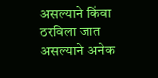असल्याने किंवा ठरविला जात असल्याने अनेक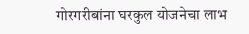गोरगरीबांना घरकुल योजनेचा लाभ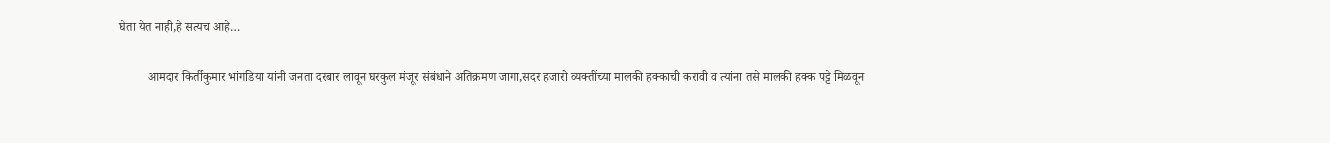घेता येत नाही,हे सत्यच आहे…

         आमदार किर्तीकुमार भांगडिया यांनी जनता दरबार लावून घरकुल मंजूर संबंधाने अतिक्रमण जागा,सदर हजारो व्यक्तींच्या मालकी हक्काची करावी व त्यांना तसे मालकी हक्क पट्टे मिळवून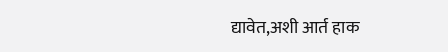द्यावेत,अशी आर्त हाक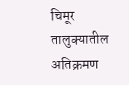चिमूर तालुक्यातील अतिक्रमण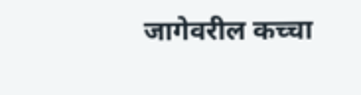जागेवरील कच्चा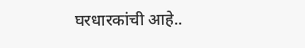घरधारकांची आहे..